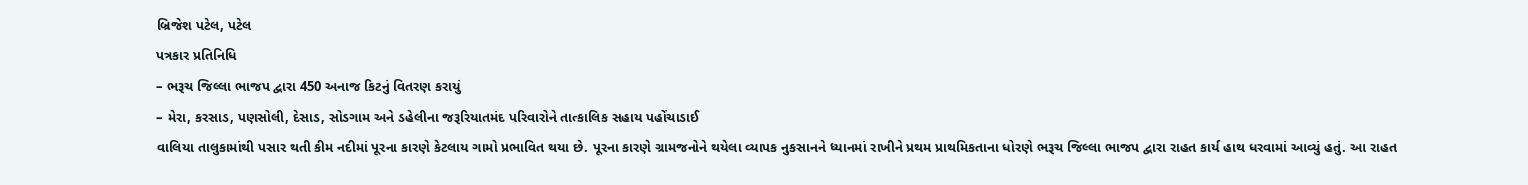બ્રિજેશ પટેલ, પટેલ
પત્રકાર પ્રતિનિધિ
– ભરૂચ જિલ્લા ભાજપ દ્વારા 450 અનાજ કિટનું વિતરણ કરાયું
– મેરા, કરસાડ, પણસોલી, દેસાડ, સોડગામ અને ડહેલીના જરૂરિયાતમંદ પરિવારોને તાત્કાલિક સહાય પહોંચાડાઈ
વાલિયા તાલુકામાંથી પસાર થતી કીમ નદીમાં પૂરના કારણે કેટલાય ગામો પ્રભાવિત થયા છે. પૂરના કારણે ગ્રામજનોને થયેલા વ્યાપક નુકસાનને ધ્યાનમાં રાખીને પ્રથમ પ્રાથમિકતાના ધોરણે ભરૂચ જિલ્લા ભાજપ દ્વારા રાહત કાર્ય હાથ ધરવામાં આવ્યું હતું. આ રાહત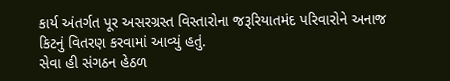કાર્ય અંતર્ગત પૂર અસરગ્રસ્ત વિસ્તારોના જરૂરિયાતમંદ પરિવારોને અનાજ કિટનું વિતરણ કરવામાં આવ્યું હતું.
સેવા હી સંગઠન હેઠળ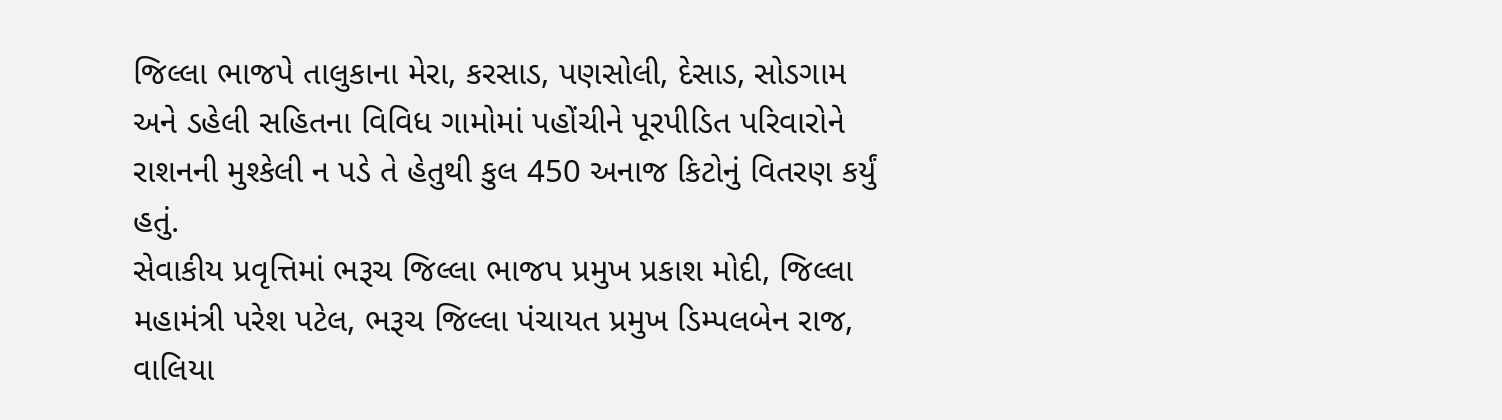જિલ્લા ભાજપે તાલુકાના મેરા, કરસાડ, પણસોલી, દેસાડ, સોડગામ અને ડહેલી સહિતના વિવિધ ગામોમાં પહોંચીને પૂરપીડિત પરિવારોને રાશનની મુશ્કેલી ન પડે તે હેતુથી કુલ 450 અનાજ કિટોનું વિતરણ કર્યું હતું.
સેવાકીય પ્રવૃત્તિમાં ભરૂચ જિલ્લા ભાજપ પ્રમુખ પ્રકાશ મોદી, જિલ્લા મહામંત્રી પરેશ પટેલ, ભરૂચ જિલ્લા પંચાયત પ્રમુખ ડિમ્પલબેન રાજ, વાલિયા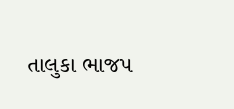તાલુકા ભાજપ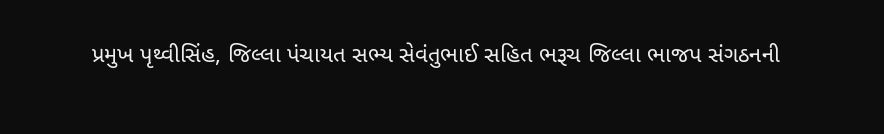પ્રમુખ પૃથ્વીસિંહ, જિલ્લા પંચાયત સભ્ય સેવંતુભાઈ સહિત ભરૂચ જિલ્લા ભાજપ સંગઠનની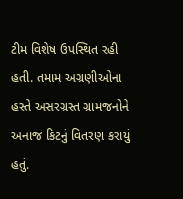ટીમ વિશેષ ઉપસ્થિત રહી હતી. તમામ અગ્રણીઓના હસ્તે અસરગ્રસ્ત ગ્રામજનોને અનાજ કિટનું વિતરણ કરાયું હતું.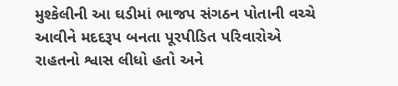મુશ્કેલીની આ ઘડીમાં ભાજપ સંગઠન પોતાની વચ્ચે આવીને મદદરૂપ બનતા પૂરપીડિત પરિવારોએ રાહતનો શ્વાસ લીધો હતો અને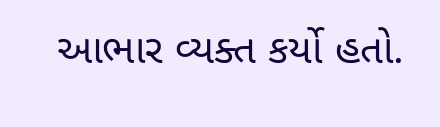આભાર વ્યક્ત કર્યો હતો.